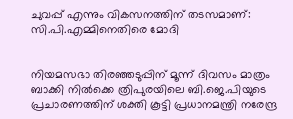ചുവപ്പ് എന്നും വികസനത്തിന് തടസമാണ്: സി.പി.എമ്മിനെതിരെ മോദി


നിയമസഭാ തിരഞ്ഞടുപ്പിന് മൂന്ന് ദിവസം മാത്രം ബാക്കി നില്‍ക്കെ ത്രിപുരയിലെ ബി.ജെ.പിയുടെ പ്രചാരണത്തിന് ശക്തി കൂട്ടി പ്രധാനമന്ത്രി നരേന്ദ്ര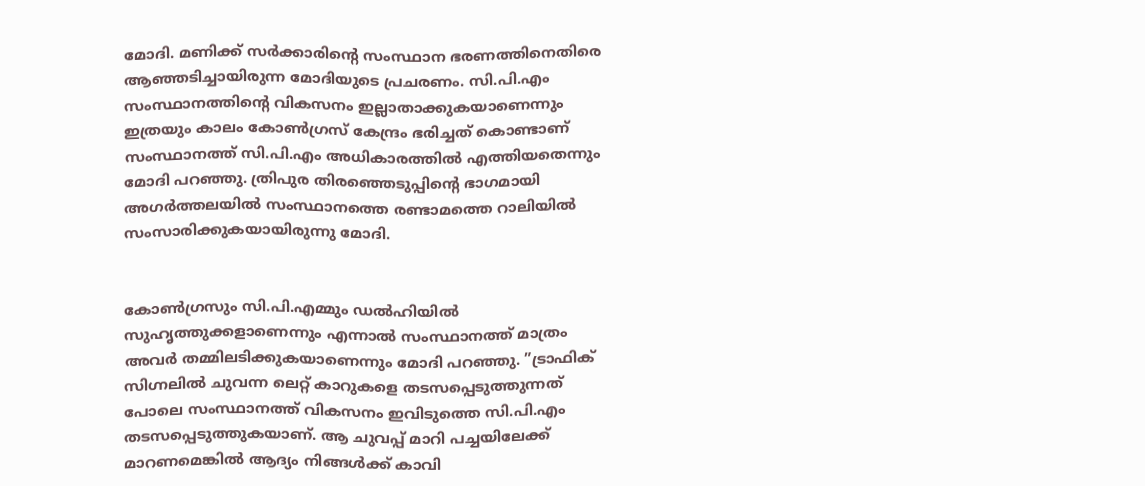മോദി. മണിക്ക് സര്‍ക്കാരിന്റെ സംസ്ഥാന ഭരണത്തിനെതിരെ ആഞ്ഞടിച്ചായിരുന്ന മോദിയുടെ പ്രചരണം. സി.പി.എം സംസ്ഥാനത്തിന്റെ വികസനം ഇല്ലാതാക്കുകയാണെന്നും ഇത്രയും കാലം കോണ്‍ഗ്രസ് കേന്ദ്രം ഭരിച്ചത് കൊണ്ടാണ് സംസ്ഥാനത്ത് സി.പി.എം അധികാരത്തില്‍ എത്തിയതെന്നും മോദി പറഞ്ഞു. ത്രിപുര തിരഞ്ഞെടുപ്പിന്റെ ഭാഗമായി അഗര്‍ത്തലയില്‍ സംസ്ഥാനത്തെ രണ്ടാമത്തെ റാലിയില്‍ സംസാരിക്കുകയായിരുന്നു മോദി.


കോണ്‍ഗ്രസും സി.പി.എമ്മും ഡല്‍ഹിയില്‍ സുഹൃത്തുക്കളാണെന്നും എന്നാല്‍ സംസ്ഥാനത്ത് മാത്രം അവര്‍ തമ്മിലടിക്കുകയാണെന്നും മോദി പറഞ്ഞു. ”ട്രാഫിക് സിഗ്നലില്‍ ചുവന്ന ലെറ്റ് കാറുകളെ തടസപ്പെടുത്തുന്നത് പോലെ സംസ്ഥാനത്ത് വികസനം ഇവിടുത്തെ സി.പി.എം തടസപ്പെടുത്തുകയാണ്. ആ ചുവപ്പ് മാറി പച്ചയിലേക്ക് മാറണമെങ്കില്‍ ആദ്യം നിങ്ങള്‍ക്ക് കാവി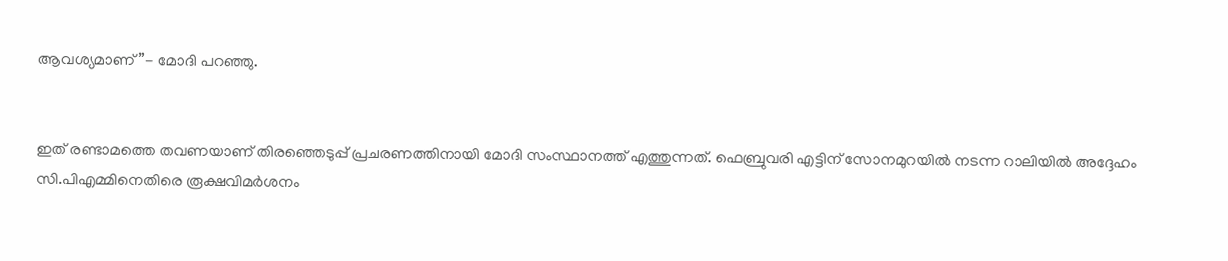ആവശ്യമാണ്”- മോദി പറഞ്ഞു.


ഇത് രണ്ടാമത്തെ തവണയാണ് തിരഞ്ഞെടുപ്പ് പ്രചരണത്തിനായി മോദി സംസ്ഥാനത്ത് എത്തുന്നത്. ഫെബ്രുവരി എട്ടിന് സോനമുറയില്‍ നടന്ന റാലിയില്‍ അദ്ദേഹം സി.പിഎമ്മിനെതിരെ രൂക്ഷവിമര്‍ശനം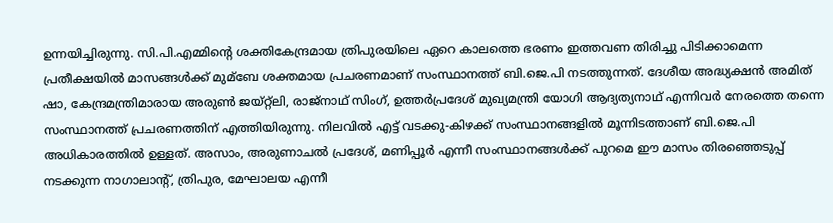ഉന്നയിച്ചിരുന്നു. സി.പി.എമ്മിന്റെ ശക്തികേന്ദ്രമായ ത്രിപുരയിലെ ഏറെ കാലത്തെ ഭരണം ഇത്തവണ തിരിച്ചു പിടിക്കാമെന്ന പ്രതീക്ഷയില്‍ മാസങ്ങള്‍ക്ക് മുമ്ബേ ശക്തമായ പ്രചരണമാണ് സംസ്ഥാനത്ത് ബി.ജെ.പി നടത്തുന്നത്. ദേശീയ അദ്ധ്യക്ഷന്‍ അമിത് ഷാ, കേന്ദ്രമന്ത്രിമാരായ അരുണ്‍ ജയ്റ്റ്ലി, രാജ്നാഥ് സിംഗ്, ഉത്തര്‍പ്രദേശ് മുഖ്യമന്ത്രി യോഗി ആദ്യത്യനാഥ് എന്നിവര്‍ നേരത്തെ തന്നെ സംസ്ഥാനത്ത് പ്രചരണത്തിന് എത്തിയിരുന്നു. നിലവില്‍ എട്ട് വടക്കു-കിഴക്ക് സംസ്ഥാനങ്ങളില്‍ മൂന്നിടത്താണ് ബി.ജെ.പി അധികാരത്തില്‍ ഉള്ളത്. അസാം, അരുണാചല്‍ പ്രദേശ്, മണിപ്പൂര്‍ എന്നീ സംസ്ഥാനങ്ങള്‍ക്ക് പുറമെ ഈ മാസം തിരഞ്ഞെടുപ്പ് നടക്കുന്ന നാഗാലാന്റ്, ത്രിപുര, മേഘാലയ എന്നീ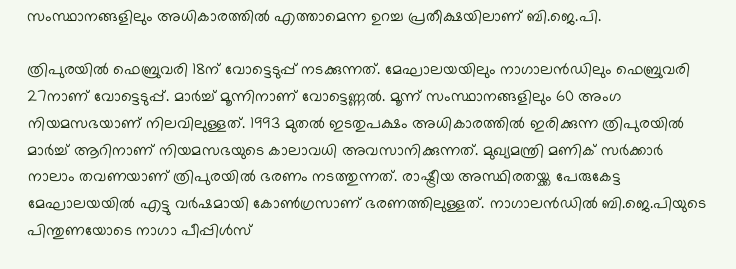സംസ്ഥാനങ്ങളിലും അധികാരത്തില്‍ എത്താമെന്ന ഉറച്ച പ്രതീക്ഷയിലാണ് ബി.ജെ.പി.

ത്രിപുരയില്‍ ഫെബ്രുവരി 18ന് വോട്ടെടുപ്പ് നടക്കുന്നത്. മേഘാലയയിലും നാഗാലന്‍ഡിലും ഫെബ്രുവരി 27നാണ് വോട്ടെടുപ്പ്. മാര്‍ച്ച്‌ മൂന്നിനാണ് വോട്ടെണ്ണല്‍. മൂന്ന് സംസ്ഥാനങ്ങളിലും 60 അംഗ നിയമസഭയാണ് നിലവിലുള്ളത്. 1993 മുതല്‍ ഇടതുപക്ഷം അധികാരത്തില്‍ ഇരിക്കുന്ന ത്രിപുരയില്‍ മാര്‍ച്ച്‌ ആറിനാണ് നിയമസഭയുടെ കാലാവധി അവസാനിക്കുന്നത്. മുഖ്യമന്ത്രി മണിക് സര്‍ക്കാര്‍ നാലാം തവണയാണ് ത്രിപുരയില്‍ ഭരണം നടത്തുന്നത്. രാഷ്ട്രീയ അസ്ഥിരതയ്ക്ക പേരുകേട്ട മേഘാലയയില്‍ എട്ടു വര്‍ഷമായി കോണ്‍ഗ്രസാണ് ഭരണത്തിലുള്ളത്. നാഗാലന്‍ഡില്‍ ബി.ജെ.പിയുടെ പിന്തുണയോടെ നാഗാ പീപ്പിള്‍സ്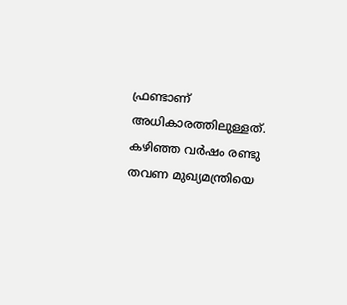ഫ്രണ്ടാണ് അധികാരത്തിലുള്ളത്. കഴിഞ്ഞ വര്‍ഷം രണ്ടു തവണ മുഖ്യമന്ത്രിയെ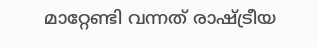മാറ്റേണ്ടി വന്നത് രാഷ്ട്രീയ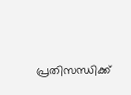പ്രതിസന്ധിക്ക്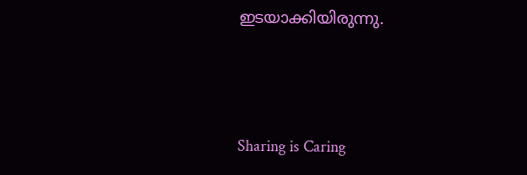ഇടയാക്കിയിരുന്നു.



Sharing is Caring